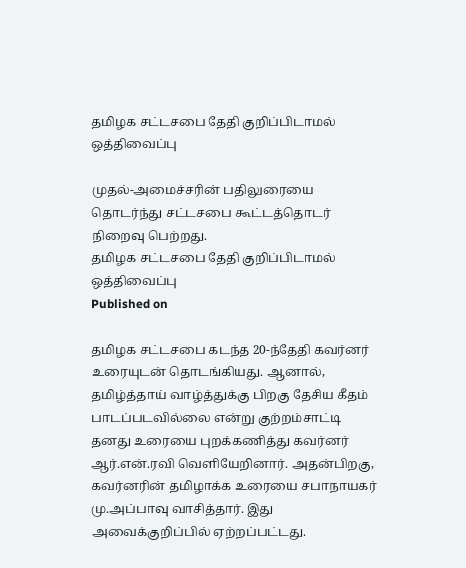தமிழக சட்டசபை தேதி குறிப்பிடாமல் ஒத்திவைப்பு

முதல்-அமைச்சரின் பதிலுரையை தொடர்ந்து சட்டசபை கூட்டத்தொடர் நிறைவு பெற்றது.
தமிழக சட்டசபை தேதி குறிப்பிடாமல் ஒத்திவைப்பு
Published on

தமிழக சட்டசபை கடந்த 20-ந்தேதி கவர்னர் உரையுடன் தொடங்கியது. ஆனால், தமிழ்த்தாய் வாழ்த்துக்கு பிறகு தேசிய கீதம் பாடப்படவில்லை என்று குற்றம்சாட்டி தனது உரையை புறக்கணித்து கவர்னர் ஆர்.என்.ரவி வெளியேறினார். அதன்பிறகு, கவர்னரின் தமிழாக்க உரையை சபாநாயகர் மு.அப்பாவு வாசித்தார். இது அவைக்குறிப்பில் ஏற்றப்பட்டது.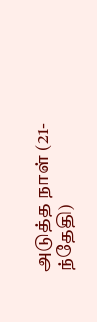அடுத்த நாள் (21-ந்தேதி)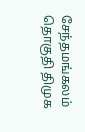சேந்தமங்கலம் தொகுதி திமுக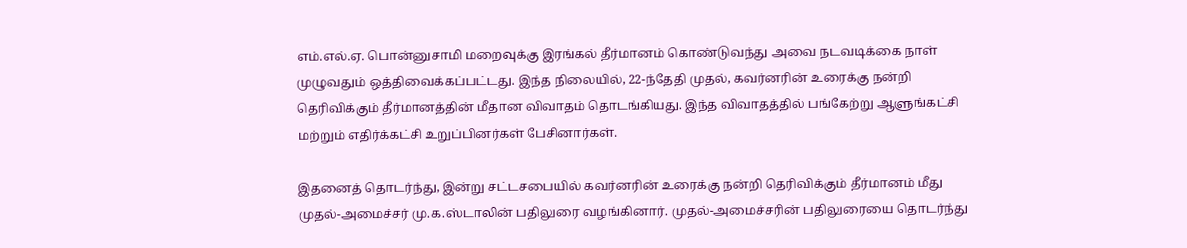எம்.எல்.ஏ. பொன்னுசாமி மறைவுக்கு இரங்கல் தீர்மானம் கொண்டுவந்து அவை நடவடிக்கை நாள் முழுவதும் ஒத்திவைக்கப்பட்டது. இந்த நிலையில், 22-ந்தேதி முதல், கவர்னரின் உரைக்கு நன்றி தெரிவிக்கும் தீர்மானத்தின் மீதான விவாதம் தொடங்கியது. இந்த விவாதத்தில் பங்கேற்று ஆளுங்கட்சி மற்றும் எதிர்க்கட்சி உறுப்பினர்கள் பேசினார்கள்.

இதனைத் தொடர்ந்து, இன்று சட்டசபையில் கவர்னரின் உரைக்கு நன்றி தெரிவிக்கும் தீர்மானம் மீது முதல்-அமைச்சர் மு.க.ஸ்டாலின் பதிலுரை வழங்கினார். முதல்-அமைச்சரின் பதிலுரையை தொடர்ந்து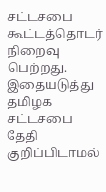சட்டசபை கூட்டத்தொடர் நிறைவு பெற்றது. இதையடுத்து தமிழக சட்டசபை தேதி குறிப்பிடாமல்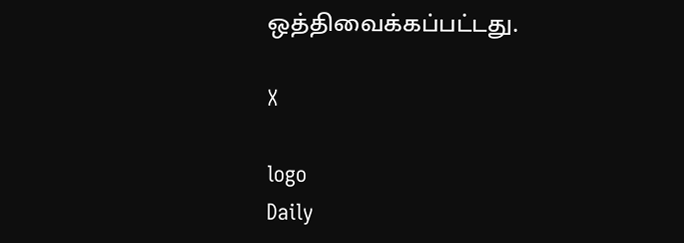ஒத்திவைக்கப்பட்டது.

X

logo
Daily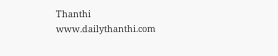Thanthi
www.dailythanthi.com